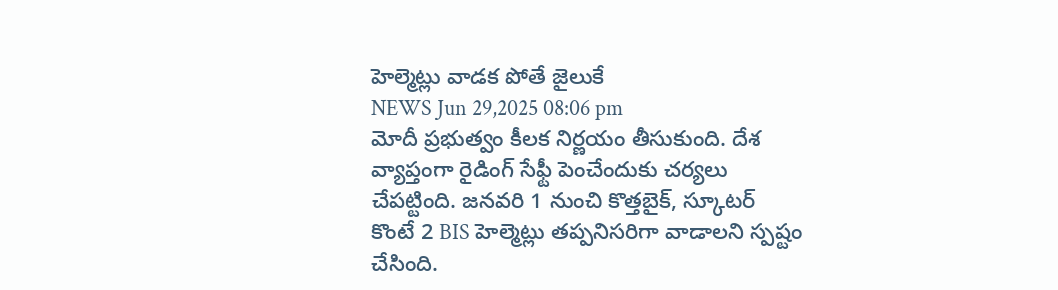హెల్మెట్లు వాడక పోతే జైలుకే
NEWS Jun 29,2025 08:06 pm
మోదీ ప్రభుత్వం కీలక నిర్ణయం తీసుకుంది. దేశ వ్యాప్తంగా రైడింగ్ సేఫ్టీ పెంచేందుకు చర్యలు చేపట్టింది. జనవరి 1 నుంచి కొత్తబైక్, స్కూటర్ కొంటే 2 BIS హెల్మెట్లు తప్పనిసరిగా వాడాలని స్పష్టం చేసింది.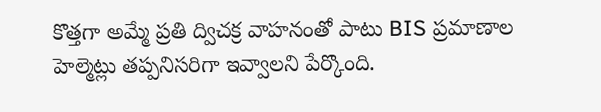కొత్తగా అమ్మే ప్రతి ద్విచక్ర వాహనంతో పాటు BIS ప్రమాణాల హెల్మెట్లు తప్పనిసరిగా ఇవ్వాలని పేర్కొంది.